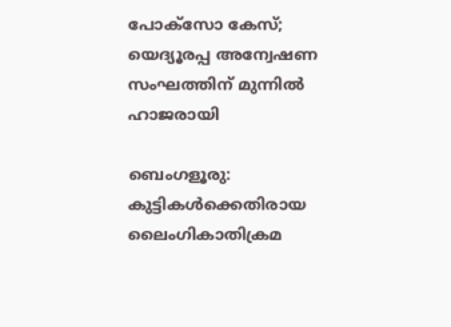പോക്സോ കേസ്; യെദ്യൂരപ്പ അന്വേഷണ സംഘത്തിന് മുന്നിൽ ഹാജരായി

ബെംഗളൂരു: കുട്ടികള്‍ക്കെതിരായ ലൈംഗികാതിക്രമ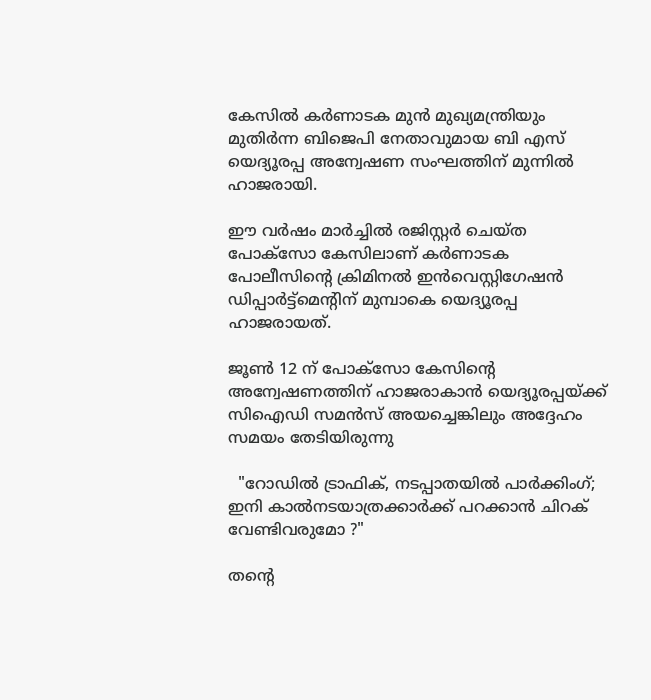കേസില്‍ കർണാടക മുൻ മുഖ്യമന്ത്രിയും മുതിർന്ന ബിജെപി നേതാവുമായ ബി എസ് യെദ്യൂരപ്പ അന്വേഷണ സംഘത്തിന് മുന്നില്‍ ഹാജരായി.

ഈ വർഷം മാർച്ചില്‍ രജിസ്റ്റർ ചെയ്ത പോക്സോ കേസിലാണ് കർണാടക പോലീസിന്റെ ക്രിമിനല്‍ ഇൻവെസ്റ്റിഗേഷൻ ഡിപ്പാർട്ട്‌മെന്റിന് മുമ്പാകെ യെദ്യൂരപ്പ ഹാജരായത്.

ജൂണ്‍ 12 ന് പോക്‌സോ കേസിന്റെ അന്വേഷണത്തിന് ഹാജരാകാൻ യെദ്യൂരപ്പയ്ക്ക് സിഐഡി സമൻസ് അയച്ചെങ്കിലും അദ്ദേഹം സമയം തേടിയിരുന്നു

  "റോഡിൽ ട്രാഫിക്, നടപ്പാതയിൽ പാർക്കിംഗ്; ഇനി കാൽനടയാത്രക്കാർക്ക് പറക്കാൻ ചിറക് വേണ്ടിവരുമോ ?"

തന്റെ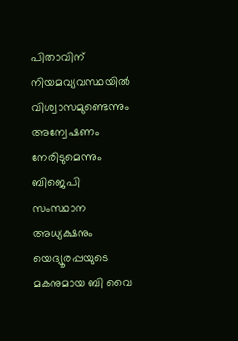പിതാവിന് നിയമവ്യവസ്ഥയില്‍ വിശ്വാസമുണ്ടെന്നും അന്വേഷണം നേരിടുമെന്നും ബിജെപി സംസ്ഥാന അധ്യക്ഷനും യെദ്യൂരപ്പയുടെ മകനുമായ ബി വൈ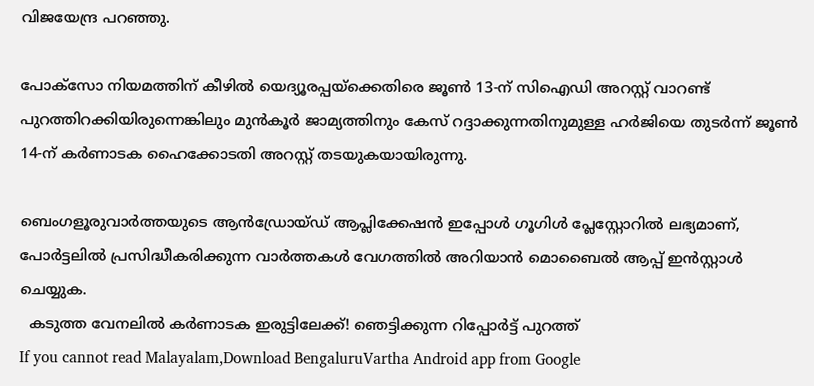വിജയേന്ദ്ര പറഞ്ഞു.

പോക്‌സോ നിയമത്തിന് കീഴില്‍ യെദ്യൂരപ്പയ്‌ക്കെതിരെ ജൂണ്‍ 13-ന് സിഐഡി അറസ്റ്റ് വാറണ്ട് പുറത്തിറക്കിയിരുന്നെങ്കിലും മുൻകൂർ ജാമ്യത്തിനും കേസ് റദ്ദാക്കുന്നതിനുമുള്ള ഹർജിയെ തുടർന്ന് ജൂണ്‍ 14-ന് കർണാടക ഹൈക്കോടതി അറസ്റ്റ് തടയുകയായിരുന്നു.

ബെംഗളൂരുവാർത്തയുടെ ആൻഡ്രോയ്ഡ് ആപ്ലിക്കേഷൻ ഇപ്പോൾ ഗൂഗിൾ പ്ലേസ്റ്റോറിൽ ലഭ്യമാണ്, പോർട്ടലിൽ പ്രസിദ്ധീകരിക്കുന്ന വാർത്തകൾ വേഗത്തിൽ അറിയാൻ മൊബൈൽ ആപ്പ് ഇൻസ്റ്റാൾ ചെയ്യുക.
  കടുത്ത വേനലിൽ കർണാടക ഇരുട്ടിലേക്ക്! ഞെട്ടിക്കുന്ന റിപ്പോർട്ട് പുറത്ത്
If you cannot read Malayalam,Download BengaluruVartha Android app from Google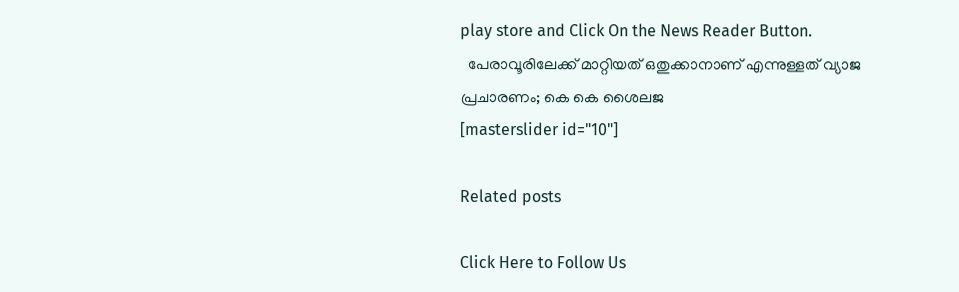play store and Click On the News Reader Button.
  പേരാവൂരിലേക്ക് മാറ്റിയത് ഒതുക്കാനാണ് എന്നുള്ളത് വ്യാജ പ്രചാരണം; കെ കെ ശൈലജ
[masterslider id="10"]

Related posts

Click Here to Follow Us